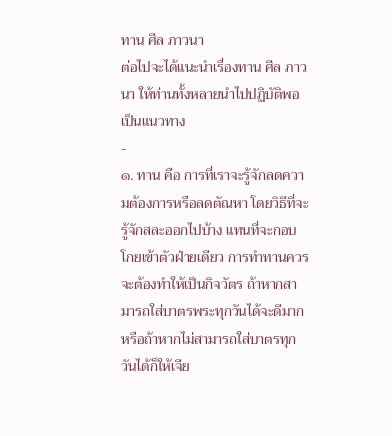ทาน ศีล ภาวนา
ต่อไปจะได้แนะนำเรื่องทาน ศีล ภาวนา ให้ท่านทั้งหลายนำไปปฏิบัติพอเป็นแนวทาง
-
๑. ทาน คือ การที่เราจะรู้จักลดความต้องการหรือลดตัณหา โดยวิธีที่จะรู้จักสละออกไปบ้าง แทนที่จะกอบโกยเข้าตัวฝ่ายเดียว การทำทานควรจะต้องทำให้เป็นกิจวัตร ถ้าหากสามารถใส่บาตรพระทุกวันได้จะดีมาก หรือถ้าหากไม่สามารถใส่บาตรทุกวันได้ก็ให้เจีย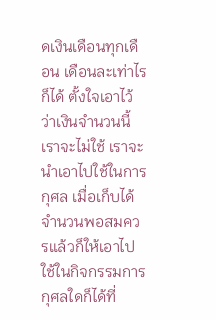ดเงินเดือนทุกเดือน เดือนละเท่าไรก็ได้ ตั้งใจเอาไว้ว่าเงินจำนวนนี้เราจะไม่ใช้ เราจะนำเอาไปใช้ในการกุศล เมื่อเก็บได้จำนวนพอสมควรแล้วก็ให้เอาไปใช้ในกิจกรรมการกุศลใดก็ได้ที่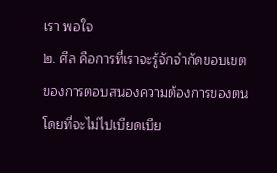เรา พอใจ
๒. ศีล คือการที่เราจะรู้จักจำกัดขอบเขตของการตอบสนองความต้องการของตน โดยที่จะไม่ไปเบียดเบีย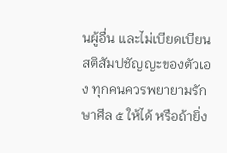นผู้อื่น และไม่เบียดเบียนสติสัมปชัญญะของตัวเอง ทุกคนควรพยายามรักษาศีล ๕ ให้ได้ หรือถ้ายิ่ง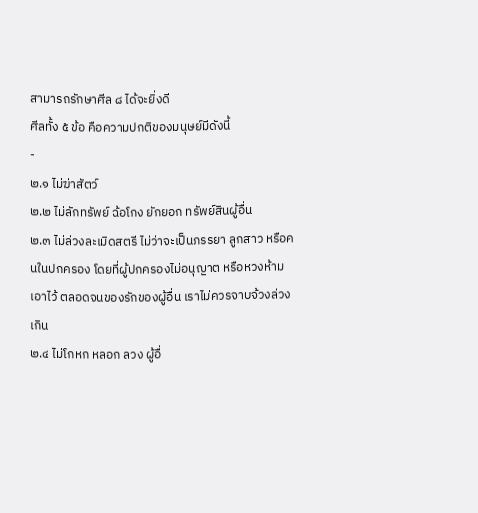สามารถรักษาศีล ๘ ได้จะยิ่งดี
ศีลทั้ง ๕ ข้อ คือความปกติของมนุษย์มีดังนี้
-
๒.๑ ไม่ฆ่าสัตว์
๒.๒ ไม่ลักทรัพย์ ฉ้อโกง ยักยอก ทรัพย์สินผู้อื่น
๒.๓ ไม่ล่วงละเมิดสตรี ไม่ว่าจะเป็นภรรยา ลูกสาว หรือคนในปกครอง โดยที่ผู้ปกครองไม่อนุญาต หรือหวงห้ามเอาไว้ ตลอดจนของรักของผู้อื่น เราไม่ควรจาบจ้วงล่วงเกิน
๒.๔ ไม่โกหก หลอก ลวง ผู้อื่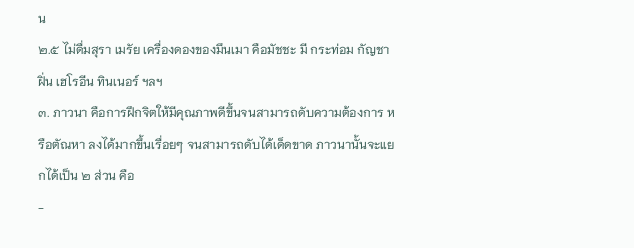น
๒.๕ ไม่ดื่มสุรา เมรัย เครื่องดองของมึนเมา คือมัชชะ มี กระท่อม กัญชา ฝิ่น เฮโรอีน ทินเนอร์ ฯลฯ
๓. ภาวนา คือการฝึกจิตให้มีคุณภาพดีขึ้นจนสามารถดับความต้องการ หรือตัณหา ลงได้มากขึ้นเรื่อยๆ จนสามารถดับได้เด็ดขาด ภาวนานั้นจะแยกได้เป็น ๒ ส่วน คือ
-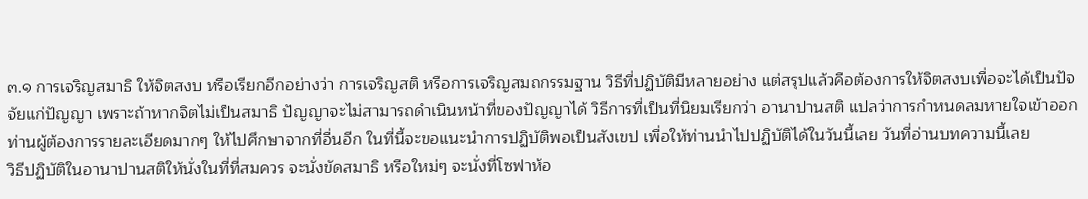๓.๑ การเจริญสมาธิ ให้จิตสงบ หรือเรียกอีกอย่างว่า การเจริญสติ หรือการเจริญสมถกรรมฐาน วิธีที่ปฏิบัติมีหลายอย่าง แต่สรุปแล้วคือต้องการให้จิตสงบเพื่อจะได้เป็นปัจจัยแก่ปัญญา เพราะถ้าหากจิตไม่เป็นสมาธิ ปัญญาจะไม่สามารถดำเนินหน้าที่ของปัญญาได้ วิธีการที่เป็นที่นิยมเรียกว่า อานาปานสติ แปลว่าการกำหนดลมหายใจเข้าออก ท่านผู้ต้องการรายละเอียดมากๆ ให้ไปศึกษาจากที่อื่นอีก ในที่นี้จะขอแนะนำการปฏิบัติพอเป็นสังเขป เพื่อให้ท่านนำไปปฏิบัติได้ในวันนี้เลย วันที่อ่านบทความนี้เลย
วิธีปฏิบัติในอานาปานสติให้นั่งในที่ที่สมควร จะนั่งขัดสมาธิ หรือใหม่ๆ จะนั่งที่โซฟาห้อ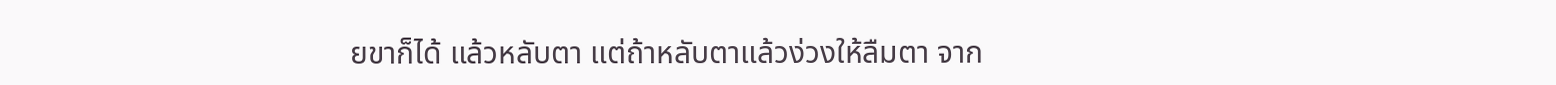ยขาก็ได้ แล้วหลับตา แต่ถ้าหลับตาแล้วง่วงให้ลืมตา จาก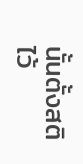นั้นตั้งสติไว้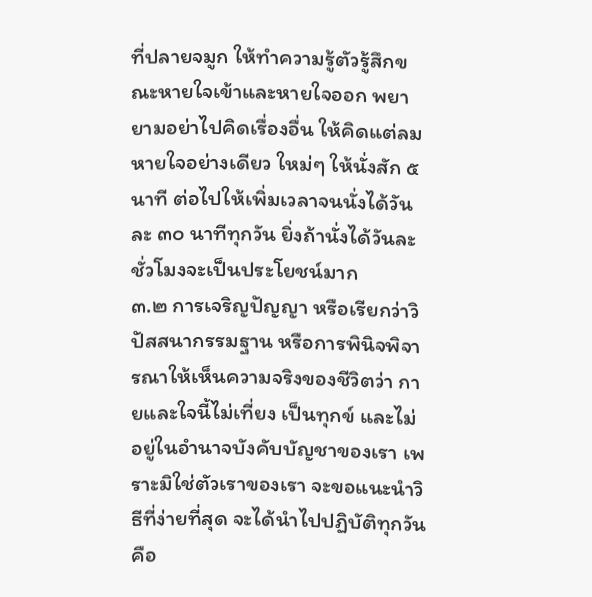ที่ปลายจมูก ให้ทำความรู้ตัวรู้สึกขณะหายใจเข้าและหายใจออก พยายามอย่าไปคิดเรื่องอื่น ให้คิดแต่ลมหายใจอย่างเดียว ใหม่ๆ ให้นั่งสัก ๕ นาที ต่อไปให้เพิ่มเวลาจนนั่งได้วันละ ๓๐ นาทีทุกวัน ยิ่งถ้านั่งได้วันละชั่วโมงจะเป็นประโยชน์มาก
๓.๒ การเจริญปัญญา หรือเรียกว่าวิปัสสนากรรมฐาน หรือการพินิจพิจารณาให้เห็นความจริงของชีวิตว่า กายและใจนี้ไม่เที่ยง เป็นทุกข์ และไม่อยู่ในอำนาจบังคับบัญชาของเรา เพราะมิใช่ตัวเราของเรา จะขอแนะนำวิธีที่ง่ายที่สุด จะได้นำไปปฏิบัติทุกวันคือ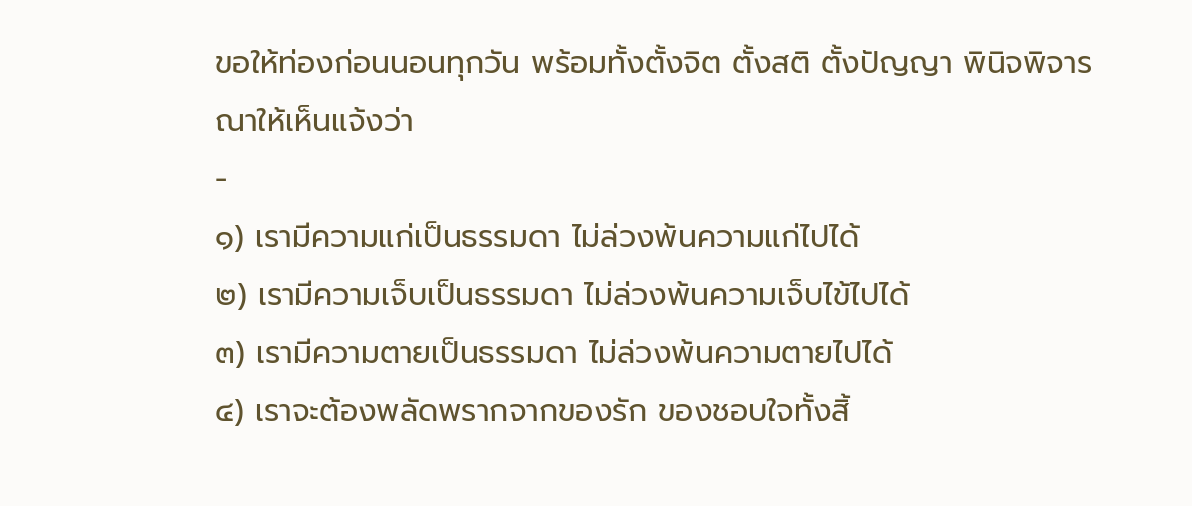ขอให้ท่องก่อนนอนทุกวัน พร้อมทั้งตั้งจิต ตั้งสติ ตั้งปัญญา พินิจพิจารณาให้เห็นแจ้งว่า
-
๑) เรามีความแก่เป็นธรรมดา ไม่ล่วงพ้นความแก่ไปได้
๒) เรามีความเจ็บเป็นธรรมดา ไม่ล่วงพ้นความเจ็บไข้ไปได้
๓) เรามีความตายเป็นธรรมดา ไม่ล่วงพ้นความตายไปได้
๔) เราจะต้องพลัดพรากจากของรัก ของชอบใจทั้งสิ้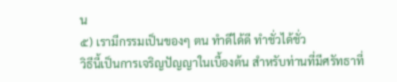น
๕) เรามีกรรมเป็นของๆ ตน ทำดีได้ดี ทำชั่วได้ชั่ว
วิธีนี้เป็นการเจริญปัญญาในเบื้องต้น สำหรับท่านที่มีศรัทธาที่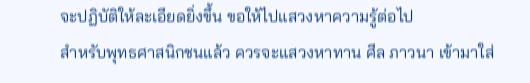จะปฏิบัติให้ละเอียดยิ่งขึ้น ขอให้ไปแสวงหาความรู้ต่อไป
สำหรับพุทธศาสนิกชนแล้ว ควรจะแสวงหาทาน ศีล ภาวนา เข้ามาใส่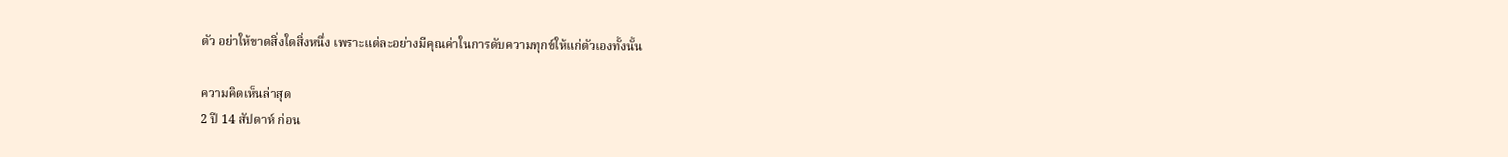ตัว อย่าให้ขาดสิ่งใดสิ่งหนึ่ง เพราะแต่ละอย่างมีคุณค่าในการดับความทุกข์ให้แก่ตัวเองทั้งนั้น

ความคิดเห็นล่าสุด
2 ปี 14 สัปดาห์ ก่อน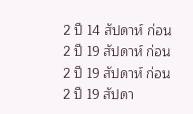2 ปี 14 สัปดาห์ ก่อน
2 ปี 19 สัปดาห์ ก่อน
2 ปี 19 สัปดาห์ ก่อน
2 ปี 19 สัปดา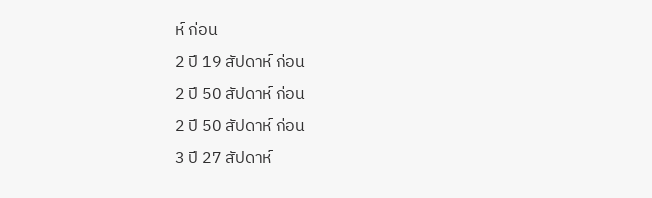ห์ ก่อน
2 ปี 19 สัปดาห์ ก่อน
2 ปี 50 สัปดาห์ ก่อน
2 ปี 50 สัปดาห์ ก่อน
3 ปี 27 สัปดาห์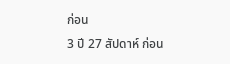ก่อน
3 ปี 27 สัปดาห์ ก่อน